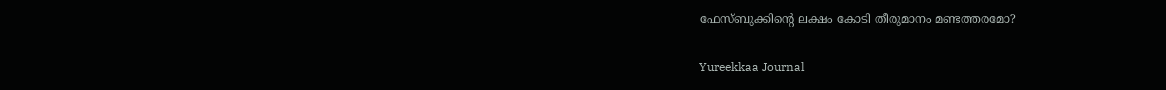ഫേസ്ബുക്കിന്റെ ലക്ഷം കോടി തീരുമാനം മണ്ടത്തരമോ?

Yureekkaa Journal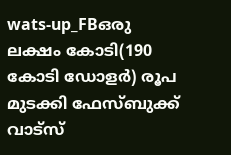wats-up_FBഒരു ലക്ഷം കോടി(190 കോടി ഡോളര്‍) രൂപ മുടക്കി ഫേസ്ബുക്ക് വാട്‌സ്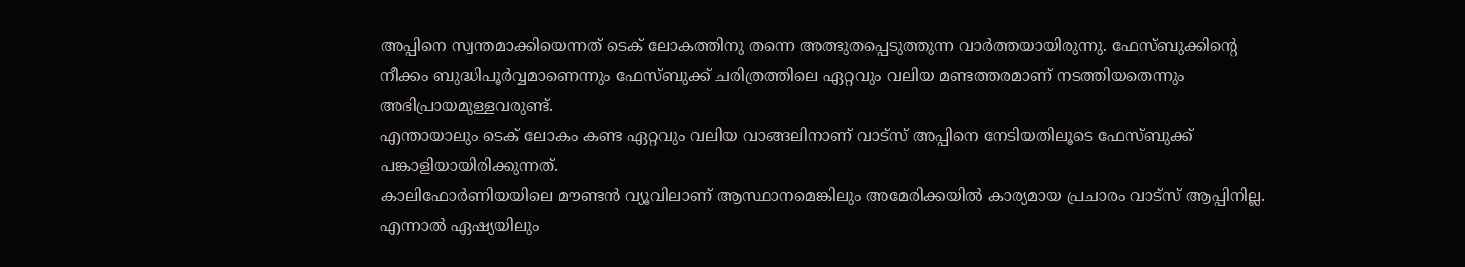അപ്പിനെ സ്വന്തമാക്കിയെന്നത് ടെക് ലോകത്തിനു തന്നെ അത്ഭുതപ്പെടുത്തുന്ന വാര്‍ത്തയായിരുന്നു. ഫേസ്ബുക്കിന്റെ നീക്കം ബുദ്ധിപൂര്‍വ്വമാണെന്നും ഫേസ്ബുക്ക് ചരിത്രത്തിലെ ഏറ്റവും വലിയ മണ്ടത്തരമാണ് നടത്തിയതെന്നും അഭിപ്രായമുള്ളവരുണ്ട്.
എന്തായാലും ടെക് ലോകം കണ്ട ഏറ്റവും വലിയ വാങ്ങലിനാണ് വാട്‌സ് അപ്പിനെ നേടിയതിലൂടെ ഫേസ്ബുക്ക് പങ്കാളിയായിരിക്കുന്നത്.
കാലിഫോര്‍ണിയയിലെ മൗണ്ടന്‍ വ്യൂവിലാണ് ആസ്ഥാനമെങ്കിലും അമേരിക്കയില്‍ കാര്യമായ പ്രചാരം വാട്‌സ് ആപ്പിനില്ല. എന്നാല്‍ ഏഷ്യയിലും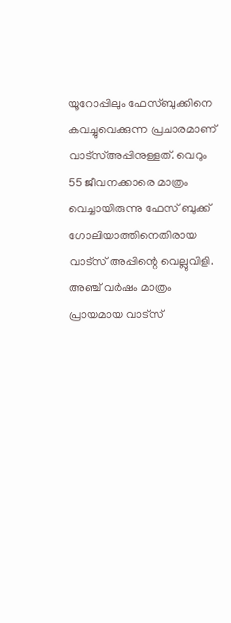യൂറോപ്പിലും ഫേസ്ബുക്കിനെ കവച്ചുവെക്കുന്ന പ്രചാരമാണ് വാട്‌സ്അപ്പിനുള്ളത്. വെറും 55 ജീവനക്കാരെ മാത്രം വെച്ചായിരുന്നു ഫേസ് ബുക്ക് ഗോലിയാത്തിനെതിരായ വാട്‌സ് അപ്പിന്റെ വെല്ലുവിളി.
അഞ്ച് വര്‍ഷം മാത്രം പ്രായമായ വാട്‌സ്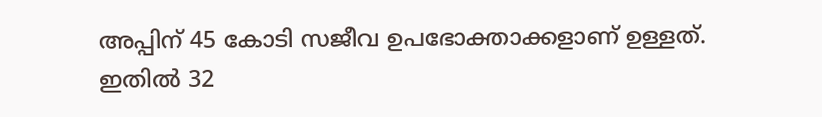അപ്പിന് 45 കോടി സജീവ ഉപഭോക്താക്കളാണ് ഉള്ളത്. ഇതില്‍ 32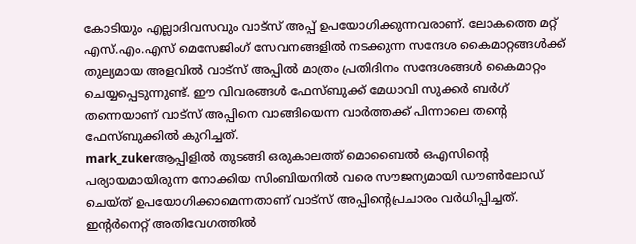കോടിയും എല്ലാദിവസവും വാട്‌സ് അപ്പ് ഉപയോഗിക്കുന്നവരാണ്. ലോകത്തെ മറ്റ് എസ്.എം.എസ് മെസേജിംഗ് സേവനങ്ങളില്‍ നടക്കുന്ന സന്ദേശ കൈമാറ്റങ്ങള്‍ക്ക് തുല്യമായ അളവില്‍ വാട്‌സ് അപ്പില്‍ മാത്രം പ്രതിദിനം സന്ദേശങ്ങള്‍ കൈമാറ്റം ചെയ്യപ്പെടുന്നുണ്ട്. ഈ വിവരങ്ങള്‍ ഫേസ്ബുക്ക് മേധാവി സുക്കര്‍ ബര്‍ഗ് തന്നെയാണ് വാട്‌സ് അപ്പിനെ വാങ്ങിയെന്ന വാര്‍ത്തക്ക് പിന്നാലെ തന്റെ ഫേസ്ബുക്കില്‍ കുറിച്ചത്.
mark_zukerആപ്പിളില്‍ തുടങ്ങി ഒരുകാലത്ത് മൊബൈല്‍ ഒഎസിന്റെ പര്യായമായിരുന്ന നോക്കിയ സിംബിയനില്‍ വരെ സൗജന്യമായി ഡൗണ്‍ലോഡ് ചെയ്ത് ഉപയോഗിക്കാമെന്നതാണ് വാട്‌സ് അപ്പിന്റെപ്രചാരം വര്‍ധിപ്പിച്ചത്. ഇന്റര്‍നെറ്റ് അതിവേഗത്തില്‍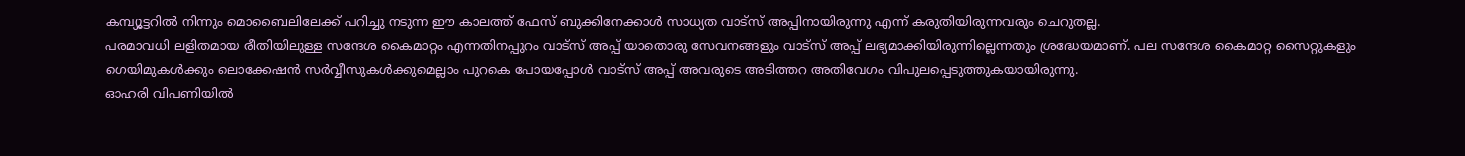കമ്പ്യൂട്ടറില്‍ നിന്നും മൊബൈലിലേക്ക് പറിച്ചു നടുന്ന ഈ കാലത്ത് ഫേസ് ബുക്കിനേക്കാള്‍ സാധ്യത വാട്‌സ് അപ്പിനായിരുന്നു എന്ന് കരുതിയിരുന്നവരും ചെറുതല്ല.
പരമാവധി ലളിതമായ രീതിയിലുള്ള സന്ദേശ കൈമാറ്റം എന്നതിനപ്പുറം വാട്‌സ് അപ്പ് യാതൊരു സേവനങ്ങളും വാട്‌സ് അപ്പ് ലഭ്യമാക്കിയിരുന്നില്ലെന്നതും ശ്രദ്ധേയമാണ്. പല സന്ദേശ കൈമാറ്റ സൈറ്റുകളും ഗെയിമുകള്‍ക്കും ലൊക്കേഷന്‍ സര്‍വ്വീസുകള്‍ക്കുമെല്ലാം പുറകെ പോയപ്പോള്‍ വാട്‌സ് അപ്പ് അവരുടെ അടിത്തറ അതിവേഗം വിപുലപ്പെടുത്തുകയായിരുന്നു.
ഓഹരി വിപണിയില്‍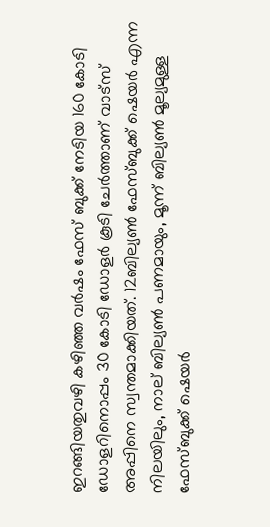ഇറങ്ങിയതുവഴി കഴിഞ്ഞ വര്‍ഷം ഫേസ് ബുക്ക് നേടിയ 160 കോടി ഡോളറിനൊപ്പം 30 കോടി ഡോളര്‍ കൂടി ചേര്‍ത്താണ് വാട്‌സ് അപ്പിനെ സ്വന്തമാക്കിയത്. 12ബില്യണ്‍ ഫേസ്ബുക്ക് ഷെയര്‍ എന്ന നിലയിലും, നാല് ബില്യണ്‍ പണമായും, മൂന്ന് ബില്യണ്‍ മൂല്യമുള്ള ഫേസ്ബുക്ക് ഷെയര്‍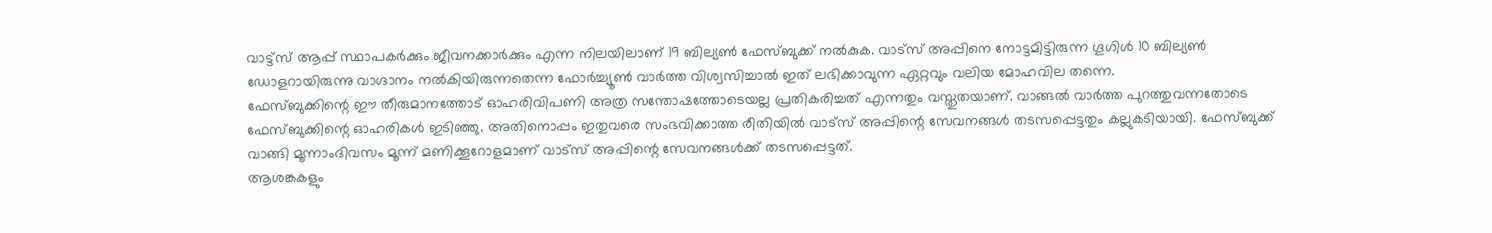വാട്ട്‌സ് ആപ്പ് സ്ഥാപകര്‍ക്കും ജീവനക്കാര്‍ക്കും എന്ന നിലയിലാണ് 19 ബില്യണ്‍ ഫേസ്ബുക്ക് നല്‍കുക. വാട്‌സ് അപ്പിനെ നോട്ടമിട്ടിരുന്ന ഗൂഗിള്‍ 10 ബില്യണ്‍ ഡോളറായിരുന്നു വാഗ്ദാനം നല്‍കിയിരുന്നതെന്ന ഫോര്‍ച്ച്യൂണ്‍ വാര്‍ത്ത വിശ്വസിച്ചാല്‍ ഇത് ലഭിക്കാവുന്ന ഏറ്റവും വലിയ മോഹവില തന്നെ.
ഫേസ്ബുക്കിന്റെ ഈ തീരുമാനത്തോട് ഓഹരിവിപണി അത്ര സന്തോഷത്തോടെയല്ല പ്രതികരിച്ചത് എന്നതും വസ്തുതയാണ്. വാങ്ങല്‍ വാര്‍ത്ത പുറത്തുവന്നതോടെ ഫേസ്ബുക്കിന്റെ ഓഹരികള്‍ ഇടിഞ്ഞു. അതിനൊപ്പം ഇതുവരെ സംഭവിക്കാത്ത രീതിയില്‍ വാട്‌സ് അപ്പിന്റെ സേവനങ്ങള്‍ തടസപ്പെട്ടതും കല്ലുകടിയായി. ഫേസ്ബുക്ക് വാങ്ങി മൂന്നാംദിവസം മൂന്ന് മണിക്കൂറോളമാണ് വാട്‌സ് അപ്പിന്റെ സേവനങ്ങള്‍ക്ക് തടസപ്പെട്ടത്.
ആശങ്കകളും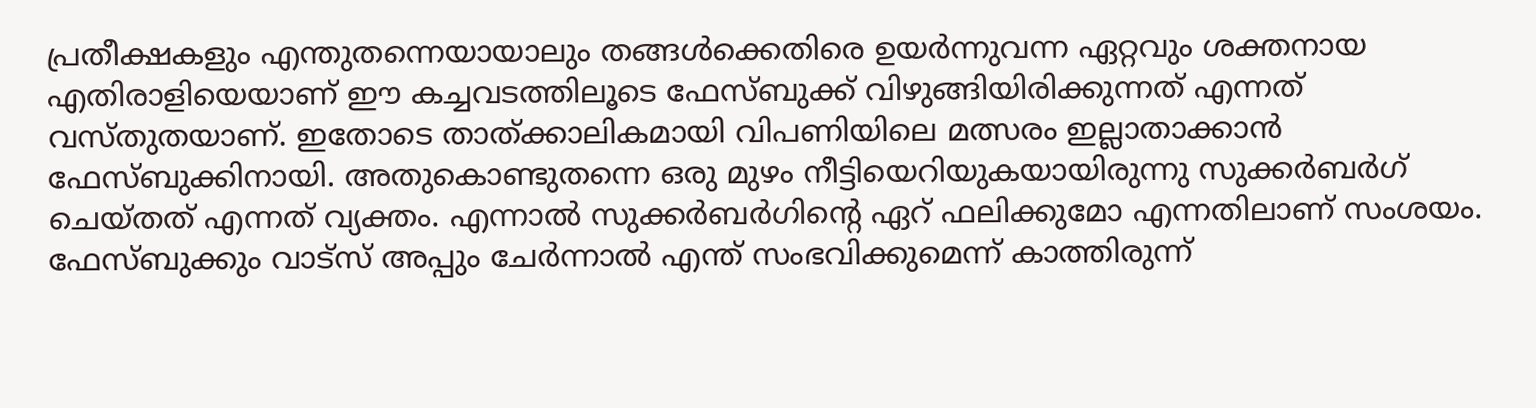പ്രതീക്ഷകളും എന്തുതന്നെയായാലും തങ്ങള്‍ക്കെതിരെ ഉയര്‍ന്നുവന്ന ഏറ്റവും ശക്തനായ എതിരാളിയെയാണ് ഈ കച്ചവടത്തിലൂടെ ഫേസ്ബുക്ക് വിഴുങ്ങിയിരിക്കുന്നത് എന്നത് വസ്തുതയാണ്. ഇതോടെ താത്ക്കാലികമായി വിപണിയിലെ മത്സരം ഇല്ലാതാക്കാന്‍ ഫേസ്ബുക്കിനായി. അതുകൊണ്ടുതന്നെ ഒരു മുഴം നീട്ടിയെറിയുകയായിരുന്നു സുക്കര്‍ബര്‍ഗ് ചെയ്തത് എന്നത് വ്യക്തം. എന്നാല്‍ സുക്കര്‍ബര്‍ഗിന്റെ ഏറ് ഫലിക്കുമോ എന്നതിലാണ് സംശയം.
ഫേസ്ബുക്കും വാട്‌സ് അപ്പും ചേര്‍ന്നാല്‍ എന്ത് സംഭവിക്കുമെന്ന് കാത്തിരുന്ന്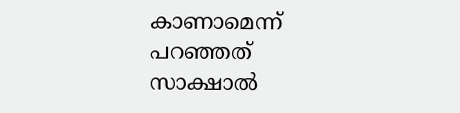കാണാമെന്ന് പറഞ്ഞത് സാക്ഷാല്‍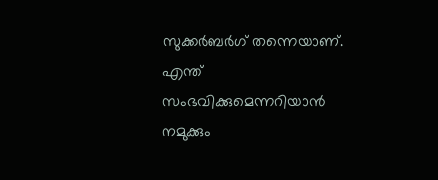സുക്കര്‍ബര്‍ഗ് തന്നെയാണ്. എന്ത് സംഭവിക്കുമെന്നറിയാന്‍ നമുക്കും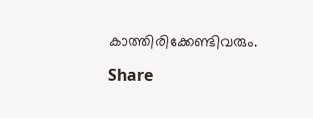കാത്തിരിക്കേണ്ടിവരും.

Share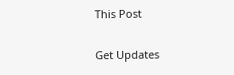This Post

Get Updates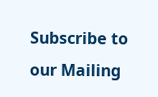Subscribe to our Mailing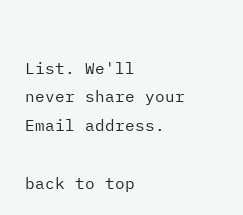List. We'll never share your Email address.

back to top